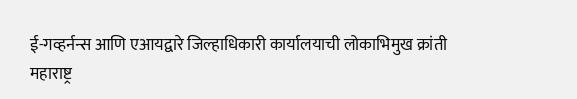ई-गव्हर्नन्स आणि एआयद्वारे जिल्हाधिकारी कार्यालयाची लोकाभिमुख क्रांती
महाराष्ट्र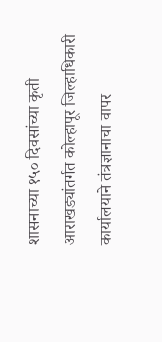शासनाच्या १५० दिवसांच्या कृती आराखड्यांतर्गत कोल्हापूर जिल्हाधिकारी कार्यालयाने तंत्रज्ञानाचा वापर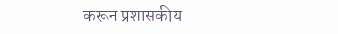करून प्रशासकीय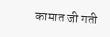कामात जी गती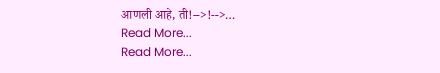आणली आहे, ती!-->!-->…
Read More...
Read More...